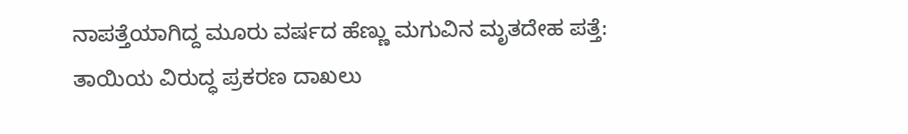ನಾಪತ್ತೆಯಾಗಿದ್ದ ಮೂರು ವರ್ಷದ ಹೆಣ್ಣು ಮಗುವಿನ ಮೃತದೇಹ ಪತ್ತೆ: ತಾಯಿಯ ವಿರುದ್ಧ ಪ್ರಕರಣ ದಾಖಲು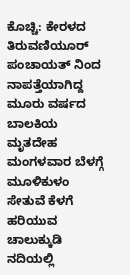ಕೊಚ್ಚಿ: ಕೇರಳದ ತಿರುವಣಿಯೂರ್ ಪಂಚಾಯತ್ ನಿಂದ ನಾಪತ್ತೆಯಾಗಿದ್ದ ಮೂರು ವರ್ಷದ ಬಾಲಕಿಯ ಮೃತದೇಹ ಮಂಗಳವಾರ ಬೆಳಗ್ಗೆ ಮೂಳಿಕುಳಂ ಸೇತುವೆ ಕೆಳಗೆ ಹರಿಯುವ ಚಾಲುಕ್ಕುಡಿ ನದಿಯಲ್ಲಿ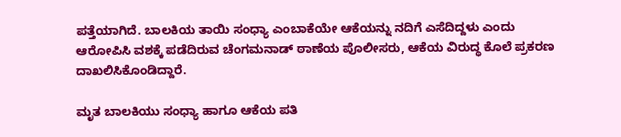ಪತ್ತೆಯಾಗಿದೆ. ಬಾಲಕಿಯ ತಾಯಿ ಸಂಧ್ಯಾ ಎಂಬಾಕೆಯೇ ಆಕೆಯನ್ನು ನದಿಗೆ ಎಸೆದಿದ್ದಳು ಎಂದು ಆರೋಪಿಸಿ ವಶಕ್ಕೆ ಪಡೆದಿರುವ ಚೆಂಗಮನಾಡ್ ಠಾಣೆಯ ಪೊಲೀಸರು, ಆಕೆಯ ವಿರುದ್ಧ ಕೊಲೆ ಪ್ರಕರಣ ದಾಖಲಿಸಿಕೊಂಡಿದ್ದಾರೆ.

ಮೃತ ಬಾಲಕಿಯು ಸಂಧ್ಯಾ ಹಾಗೂ ಆಕೆಯ ಪತಿ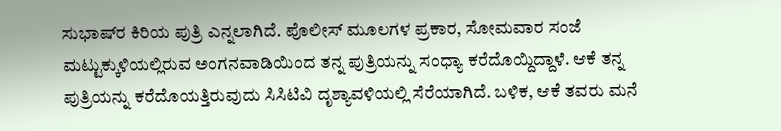ಸುಭಾಷ್‌ರ ಕಿರಿಯ ಪುತ್ರಿ ಎನ್ನಲಾಗಿದೆ. ಪೊಲೀಸ್ ಮೂಲಗಳ ಪ್ರಕಾರ, ಸೋಮವಾರ ಸಂಜೆ ಮಟ್ಟುಕ್ಕುಳಿಯಲ್ಲಿರುವ ಅಂಗನವಾಡಿಯಿಂದ ತನ್ನ ಪುತ್ರಿಯನ್ನು ಸಂಧ್ಯಾ ಕರೆದೊಯ್ದಿದ್ದಾಳೆ. ಆಕೆ ತನ್ನ ಪುತ್ರಿಯನ್ನು ಕರೆದೊಯತ್ತಿರುವುದು ಸಿಸಿಟಿವಿ ದೃಶ್ಯಾವಳಿಯಲ್ಲಿ ಸೆರೆಯಾಗಿದೆ. ಬಳಿಕ, ಆಕೆ ತವರು ಮನೆ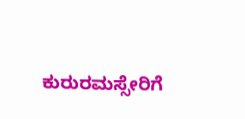ಕುರುರಮಸ್ಸೇರಿಗೆ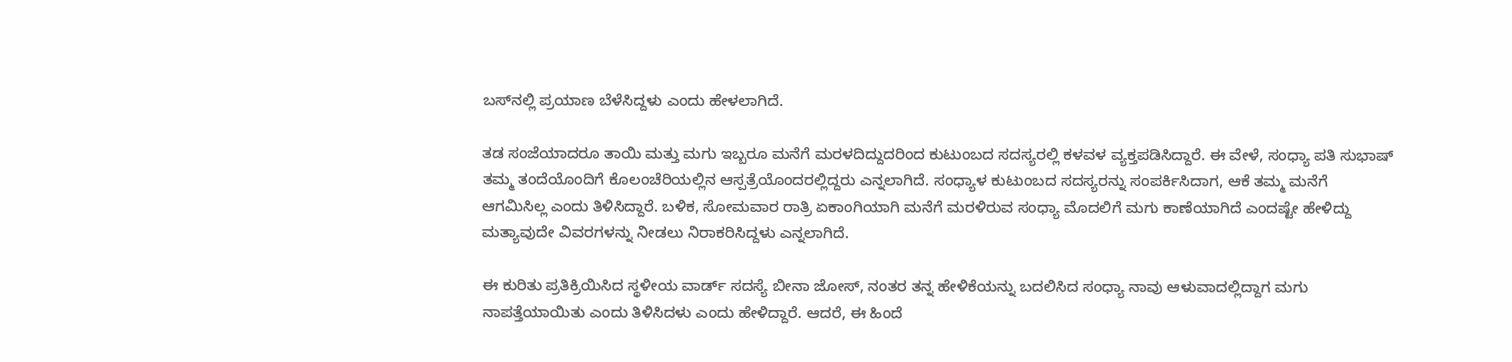ಬಸ್‌ನಲ್ಲಿ ಪ್ರಯಾಣ ಬೆಳೆಸಿದ್ದಳು ಎಂದು ಹೇಳಲಾಗಿದೆ.

ತಡ ಸಂಜೆಯಾದರೂ ತಾಯಿ ಮತ್ತು ಮಗು ಇಬ್ಬರೂ ಮನೆಗೆ ಮರಳದಿದ್ದುದರಿಂದ ಕುಟುಂಬದ ಸದಸ್ಯರಲ್ಲಿ ಕಳವಳ ವ್ಯಕ್ತಪಡಿಸಿದ್ದಾರೆ. ಈ ವೇಳೆ, ಸಂಧ್ಯಾ ಪತಿ ಸುಭಾಷ್‌ ತಮ್ಮ ತಂದೆಯೊಂದಿಗೆ ಕೊಲಂಚೆರಿಯಲ್ಲಿನ ಆಸ್ಪತ್ರೆಯೊಂದರಲ್ಲಿದ್ದರು ಎನ್ನಲಾಗಿದೆ. ಸಂಧ್ಯಾಳ ಕುಟುಂಬದ ಸದಸ್ಯರನ್ನು ಸಂಪರ್ಕಿಸಿದಾಗ, ಆಕೆ ತಮ್ಮ ಮನೆಗೆ ಆಗಮಿಸಿಲ್ಲ ಎಂದು ತಿಳಿಸಿದ್ದಾರೆ. ಬಳಿಕ, ಸೋಮವಾರ ರಾತ್ರಿ ಏಕಾಂಗಿಯಾಗಿ ಮನೆಗೆ ಮರಳಿರುವ ಸಂಧ್ಯಾ ಮೊದಲಿಗೆ ಮಗು ಕಾಣೆಯಾಗಿದೆ ಎಂದಷ್ಟೇ ಹೇಳಿದ್ದು ಮತ್ಯಾವುದೇ ವಿವರಗಳನ್ನು ನೀಡಲು ನಿರಾಕರಿಸಿದ್ದಳು ಎನ್ನಲಾಗಿದೆ.

ಈ ಕುರಿತು ಪ್ರತಿಕ್ರಿಯಿಸಿದ ಸ್ಥಳೀಯ ವಾರ್ಡ್ ಸದಸ್ಯೆ ಬೀನಾ ಜೋಸ್, ನಂತರ ತನ್ನ ಹೇಳಿಕೆಯನ್ನು ಬದಲಿಸಿದ ಸಂಧ್ಯಾ ನಾವು ಆಳುವಾದಲ್ಲಿದ್ದಾಗ ಮಗು ನಾಪತ್ತೆಯಾಯಿತು ಎಂದು ತಿಳಿಸಿದಳು ಎಂದು ಹೇಳಿದ್ದಾರೆ. ಆದರೆ, ಈ ಹಿಂದೆ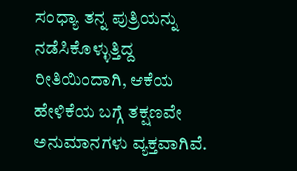ಸಂಧ್ಯಾ ತನ್ನ ಪುತ್ರಿಯನ್ನು ನಡೆಸಿಕೊಳ್ಳುತ್ತಿದ್ದ ರೀತಿಯಿಂದಾಗಿ, ಆಕೆಯ ಹೇಳಿಕೆಯ ಬಗ್ಗೆ ತಕ್ಷಣವೇ ಅನುಮಾನಗಳು ವ್ಯಕ್ತವಾಗಿವೆ.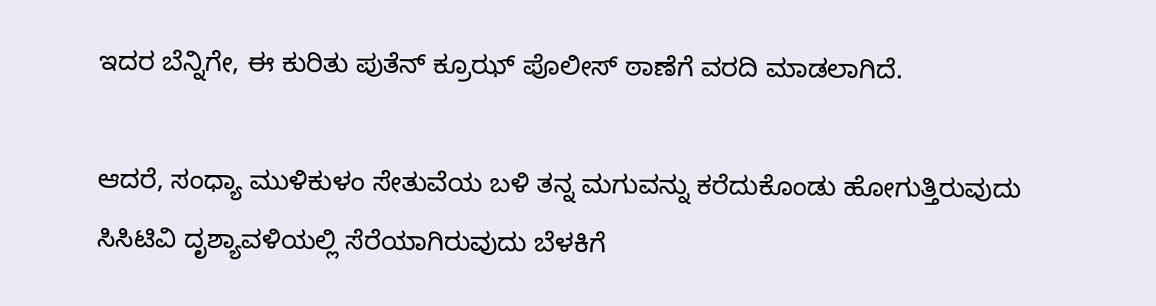ಇದರ ಬೆನ್ನಿಗೇ, ಈ ಕುರಿತು ಪುತೆನ್ ಕ್ರೂಝ್ ಪೊಲೀಸ್‌ ಠಾಣೆಗೆ ವರದಿ ಮಾಡಲಾಗಿದೆ.

ಆದರೆ, ಸಂಧ್ಯಾ ಮುಳಿಕುಳಂ ಸೇತುವೆಯ ಬಳಿ ತನ್ನ ಮಗುವನ್ನು ಕರೆದುಕೊಂಡು ಹೋಗುತ್ತಿರುವುದು ಸಿಸಿಟಿವಿ ದೃಶ್ಯಾವಳಿಯಲ್ಲಿ ಸೆರೆಯಾಗಿರುವುದು ಬೆಳಕಿಗೆ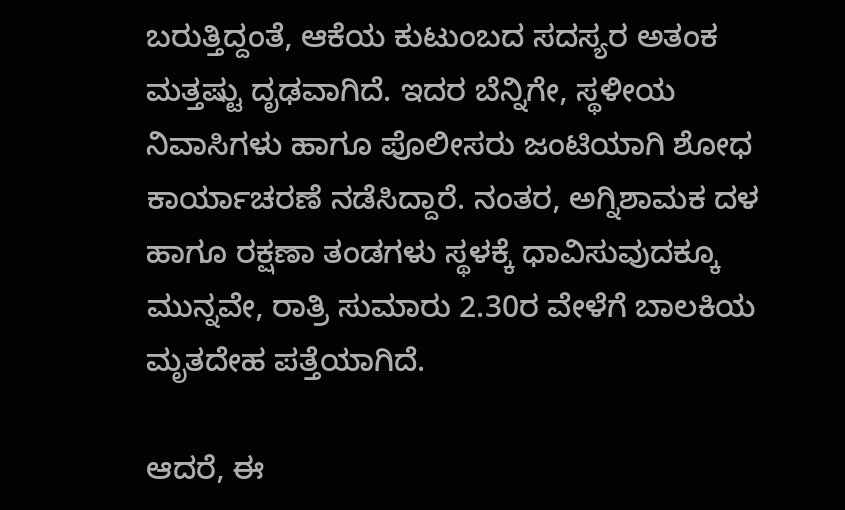ಬರುತ್ತಿದ್ದಂತೆ, ಆಕೆಯ ಕುಟುಂಬದ ಸದಸ್ಯರ ಅತಂಕ ಮತ್ತಷ್ಟು ದೃಢವಾಗಿದೆ. ಇದರ ಬೆನ್ನಿಗೇ, ಸ್ಥಳೀಯ ನಿವಾಸಿಗಳು ಹಾಗೂ ಪೊಲೀಸರು ಜಂಟಿಯಾಗಿ ಶೋಧ ಕಾರ್ಯಾಚರಣೆ ನಡೆಸಿದ್ದಾರೆ. ನಂತರ, ಅಗ್ನಿಶಾಮಕ ದಳ ಹಾಗೂ ರಕ್ಷಣಾ ತಂಡಗಳು ಸ್ಥಳಕ್ಕೆ ಧಾವಿಸುವುದಕ್ಕೂ ಮುನ್ನವೇ, ರಾತ್ರಿ ಸುಮಾರು 2.30ರ ವೇಳೆಗೆ ಬಾಲಕಿಯ ಮೃತದೇಹ ಪತ್ತೆಯಾಗಿದೆ.

ಆದರೆ, ಈ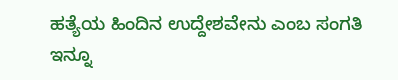ಹತ್ಯೆಯ ಹಿಂದಿನ ಉದ್ದೇಶವೇನು ಎಂಬ ಸಂಗತಿ ಇನ್ನೂ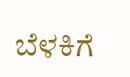ಬೆಳಕಿಗೆ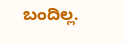ಬಂದಿಲ್ಲ.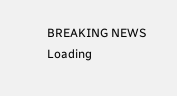BREAKING NEWS
Loading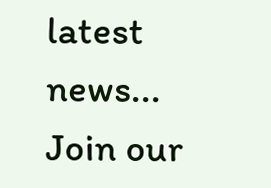latest news...
Join our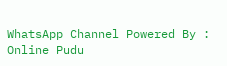WhatsApp Channel Powered By : Online Pudu